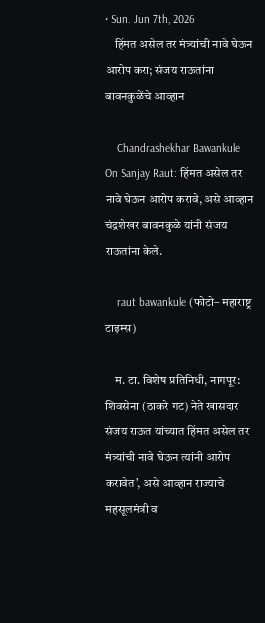• Sun. Jun 7th, 2026
    हिंमत असेल तर मंत्र्यांची नावे घेऊन आरोप करा; संजय राऊतांना बावनकुळेंचे आव्हान

    Chandrashekhar Bawankule On Sanjay Raut: हिंमत असेल तर नावे घेऊन आरोप करावे, असे आव्हान चंद्रशेखर बावनकुळे यांनी संजय राऊतांना केले.

    raut bawankule (फोटो– महाराष्ट्र टाइम्स)

    म. टा. विशेष प्रतिनिधी, नागपूर: शिवसेना (ठाकरे गट) नेते खासदार संजय राऊत यांच्यात हिंमत असेल तर मंत्र्यांची नावे घेऊन त्यांनी आरोप करावेत’, असे आव्हान राज्याचे महसूलमंत्री व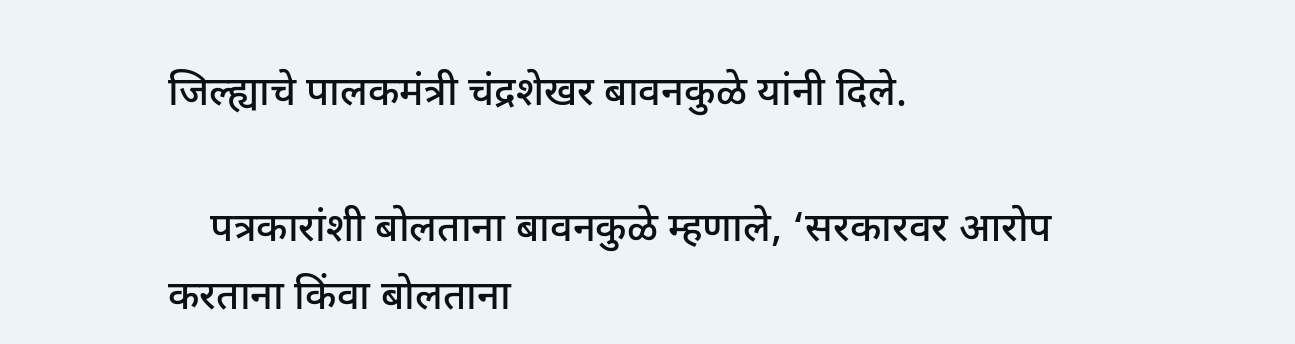जिल्ह्याचे पालकमंत्री चंद्रशेखर बावनकुळे यांनी दिले.

    पत्रकारांशी बोलताना बावनकुळे म्हणाले, ‘सरकारवर आरोप करताना किंवा बोलताना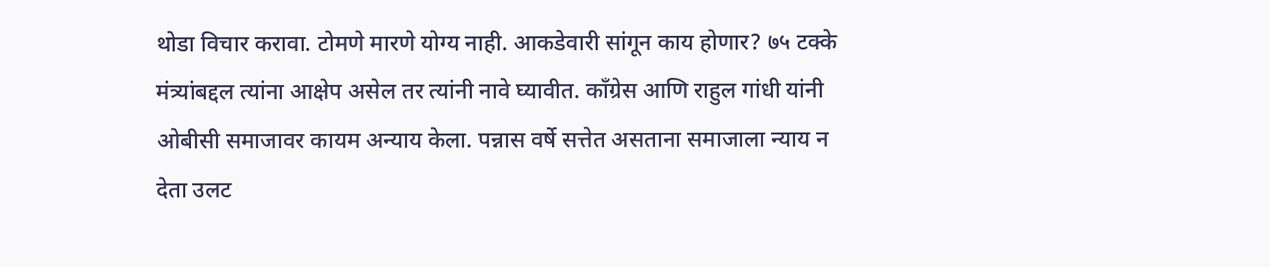थोडा विचार करावा. टोमणे मारणे योग्य नाही. आकडेवारी सांगून काय होणार? ७५ टक्के मंत्र्यांबद्दल त्यांना आक्षेप असेल तर त्यांनी नावे घ्यावीत. काँग्रेस आणि राहुल गांधी यांनी ओबीसी समाजावर कायम अन्याय केला. पन्नास वर्षे सत्तेत असताना समाजाला न्याय न देता उलट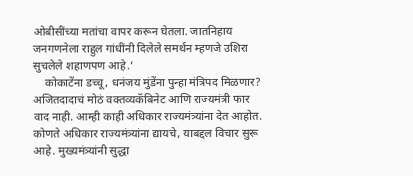ओबीसींच्या मतांचा वापर करून घेतला. जातनिहाय जनगणनेला राहुल गांधींनी दिलेले समर्थन म्हणजे उशिरा सुचलेले शहाणपण आहे.’
    कोकाटेंना डच्चू, धनंजय मुंडेंना पुन्हा मंत्रिपद मिळणार? अजितदादाचं मोठं वक्तव्यकॅबिनेट आणि राज्यमंत्री फार वाद नाही. आम्ही काही अधिकार राज्यमंत्र्यांना देत आहोत. कोणते अधिकार राज्यमंत्र्यांना द्यायचे, याबद्दल विचार सुरू आहे. मुख्यमंत्र्यांनी सुद्धा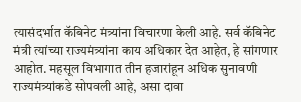त्यासंदर्भात कॅबिनेट मंत्र्यांना विचारणा केली आहे. सर्व कॅबिनेट मंत्री त्यांच्या राज्यमंत्र्यांना काय अधिकार देत आहेत, हे सांगणार आहोत. महसूल विभागात तीन हजारांहून अधिक सुनावणी राज्यमंत्र्यांकडे सोपवली आहे, असा दावा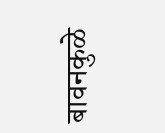बावनकुळे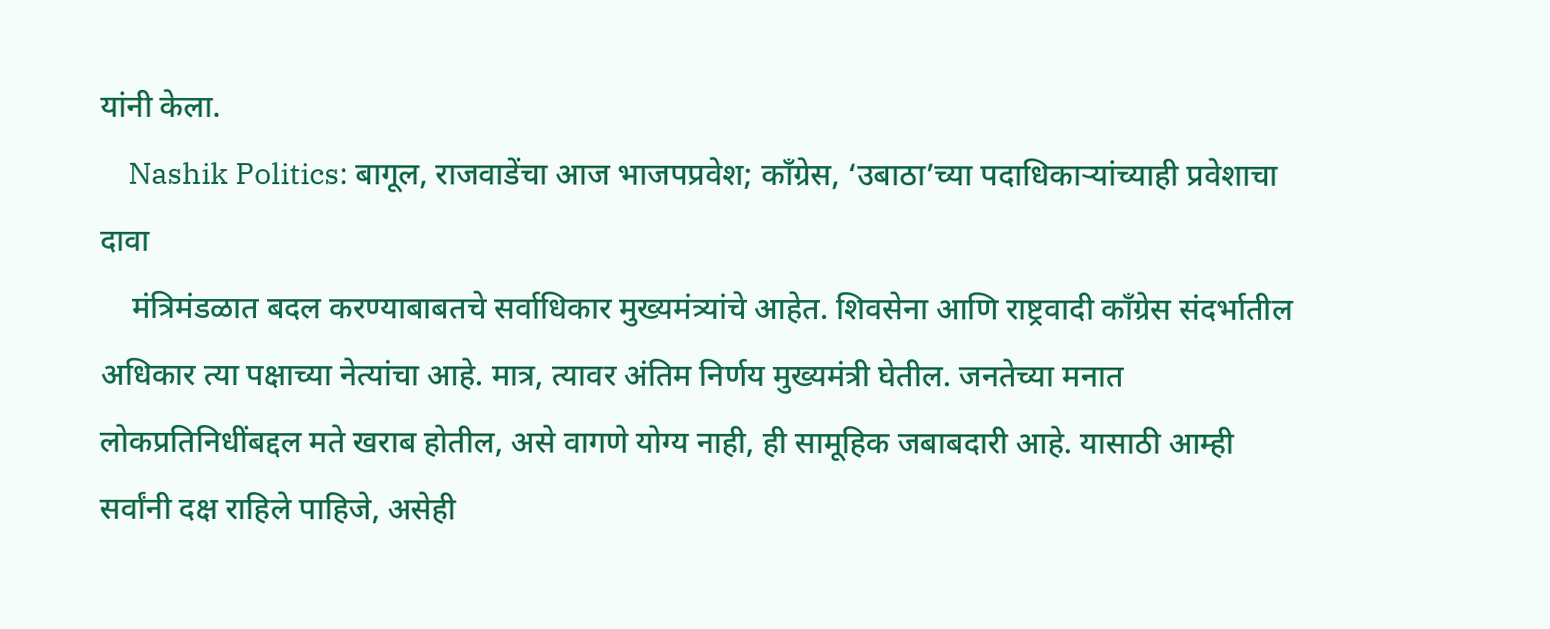यांनी केला.
    Nashik Politics: बागूल, राजवाडेंचा आज भाजपप्रवेश; काँग्रेस, ‘उबाठा’च्या पदाधिकाऱ्यांच्याही प्रवेशाचा दावा
    मंत्रिमंडळात बदल करण्याबाबतचे सर्वाधिकार मुख्यमंत्र्यांचे आहेत. शिवसेना आणि राष्ट्रवादी काँग्रेस संदर्भातील अधिकार त्या पक्षाच्या नेत्यांचा आहे. मात्र, त्यावर अंतिम निर्णय मुख्यमंत्री घेतील. जनतेच्या मनात लोकप्रतिनिधींबद्दल मते खराब होतील, असे वागणे योग्य नाही, ही सामूहिक जबाबदारी आहे. यासाठी आम्ही सर्वांनी दक्ष राहिले पाहिजे, असेही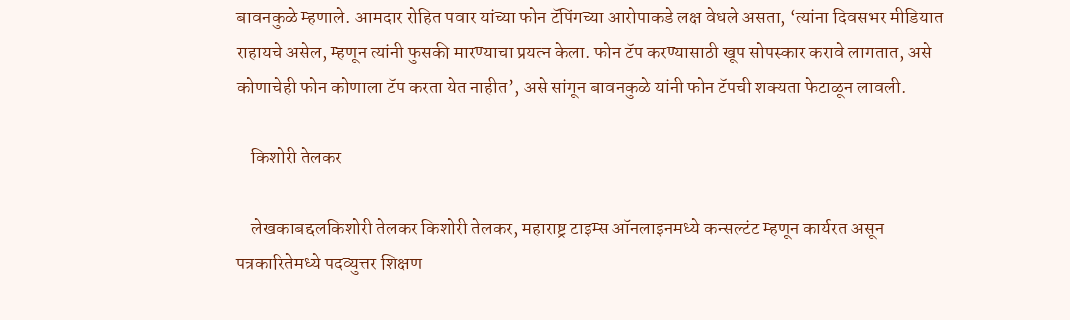बावनकुळे म्हणाले. आमदार रोहित पवार यांच्या फोन टॅपिंगच्या आरोपाकडे लक्ष वेधले असता, ‘त्यांना दिवसभर मीडियात राहायचे असेल, म्हणून त्यांनी फुसकी मारण्याचा प्रयत्न केला. फोन टॅप करण्यासाठी खूप सोपस्कार करावे लागतात, असे कोणाचेही फोन कोणाला टॅप करता येत नाहीत’, असे सांगून बावनकुळे यांनी फोन टॅपची शक्यता फेटाळून लावली.

    किशोरी तेलकर

    लेखकाबद्दलकिशोरी तेलकर किशोरी तेलकर, महाराष्ट्र टाइम्स ऑनलाइनमध्ये कन्सल्टंट म्हणून कार्यरत असून पत्रकारितेमध्ये पदव्युत्तर शिक्षण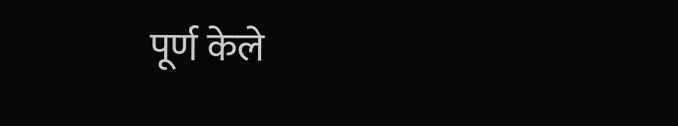पूर्ण केले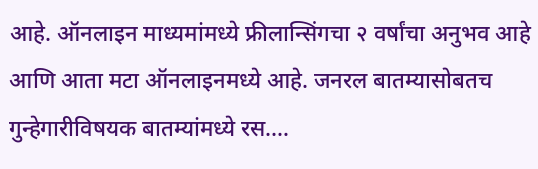आहे. ऑनलाइन माध्यमांमध्ये फ्रीलान्सिंगचा २ वर्षांचा अनुभव आहे आणि आता मटा ऑनलाइनमध्ये आहे. जनरल बातम्यासोबतच गुन्हेगारीविषयक बातम्यांमध्ये रस.…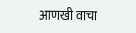आणखी वाचा